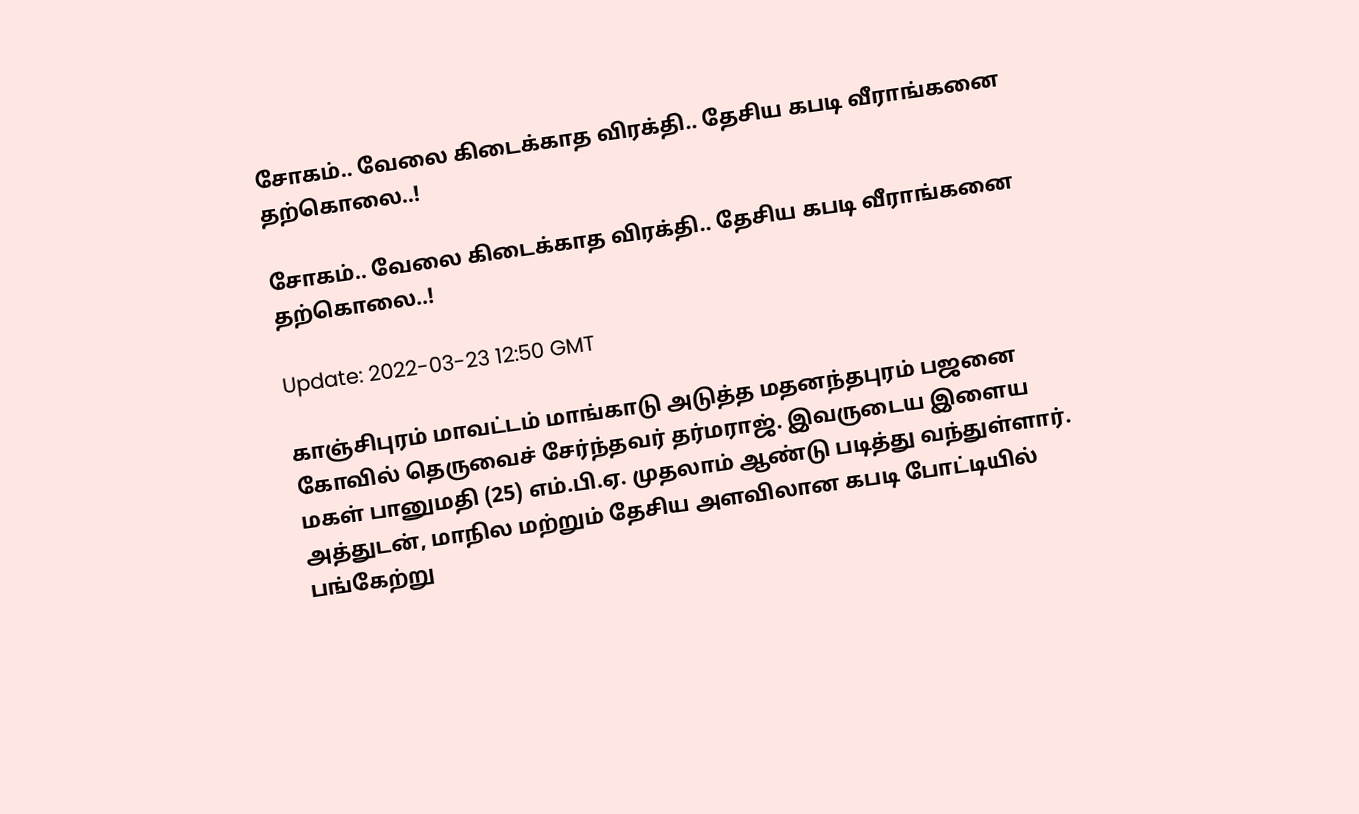சோகம்.. வேலை கிடைக்காத விரக்தி.. தேசிய கபடி வீராங்கனை தற்கொலை..!

சோகம்.. வேலை கிடைக்காத விரக்தி.. தேசிய கபடி வீராங்கனை தற்கொலை..!

Update: 2022-03-23 12:50 GMT

காஞ்சிபுரம் மாவட்டம் மாங்காடு அடுத்த மதனந்தபுரம் பஜனை கோவில் தெருவைச் சேர்ந்தவர் தர்மராஜ். இவருடைய இளைய மகள் பானுமதி (25) எம்.பி.ஏ. முதலாம் ஆண்டு படித்து வந்துள்ளார். அத்துடன், மாநில மற்றும் தேசிய அளவிலான கபடி போட்டியில் பங்கேற்று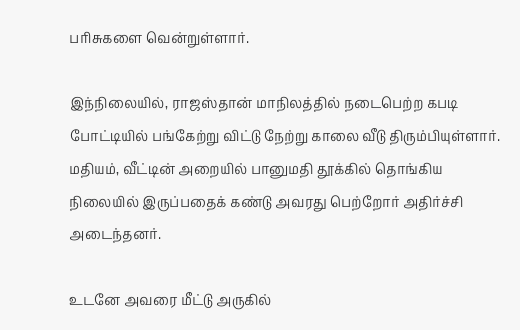பரிசுகளை வென்றுள்ளார்.

இந்நிலையில், ராஜஸ்தான் மாநிலத்தில் நடைபெற்ற கபடி போட்டியில் பங்கேற்று விட்டு நேற்று காலை வீடு திரும்பியுள்ளார். மதியம், வீட்டின் அறையில் பானுமதி தூக்கில் தொங்கிய நிலையில் இருப்பதைக் கண்டு அவரது பெற்றோர் அதிர்ச்சி அடைந்தனர்.

உடனே அவரை மீட்டு அருகில்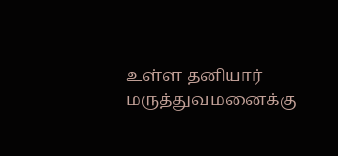உள்ள தனியார் மருத்துவமனைக்கு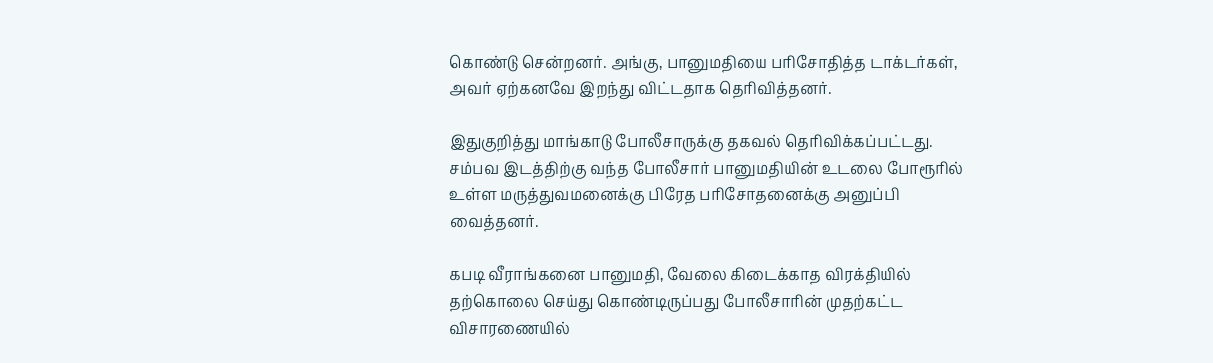கொண்டு சென்றனர். அங்கு, பானுமதியை பரிசோதித்த டாக்டர்கள், அவர் ஏற்கனவே இறந்து விட்டதாக தெரிவித்தனர்.

இதுகுறித்து மாங்காடு போலீசாருக்கு தகவல் தெரிவிக்கப்பட்டது. சம்பவ இடத்திற்கு வந்த போலீசார் பானுமதியின் உடலை போரூரில் உள்ள மருத்துவமனைக்கு பிரேத பரிசோதனைக்கு அனுப்பி வைத்தனர்.

கபடி வீராங்கனை பானுமதி, வேலை கிடைக்காத விரக்தியில் தற்கொலை செய்து கொண்டிருப்பது போலீசாரின் முதற்கட்ட விசாரணையில்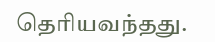தெரியவந்தது.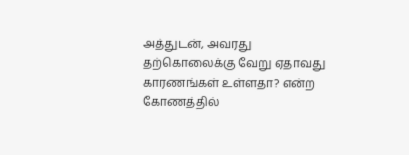அத்துடன், அவரது தற்கொலைக்கு வேறு ஏதாவது காரணங்கள் உள்ளதா? என்ற கோணத்தில்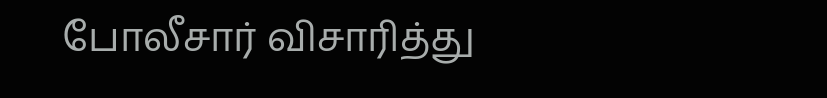போலீசார் விசாரித்து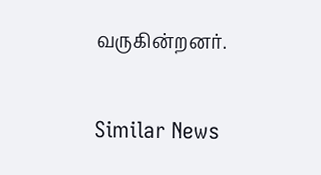வருகின்றனர்.

Similar News